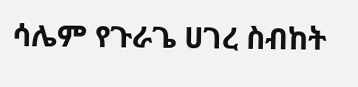ሳሌም የጉራጌ ሀገረ ስብከት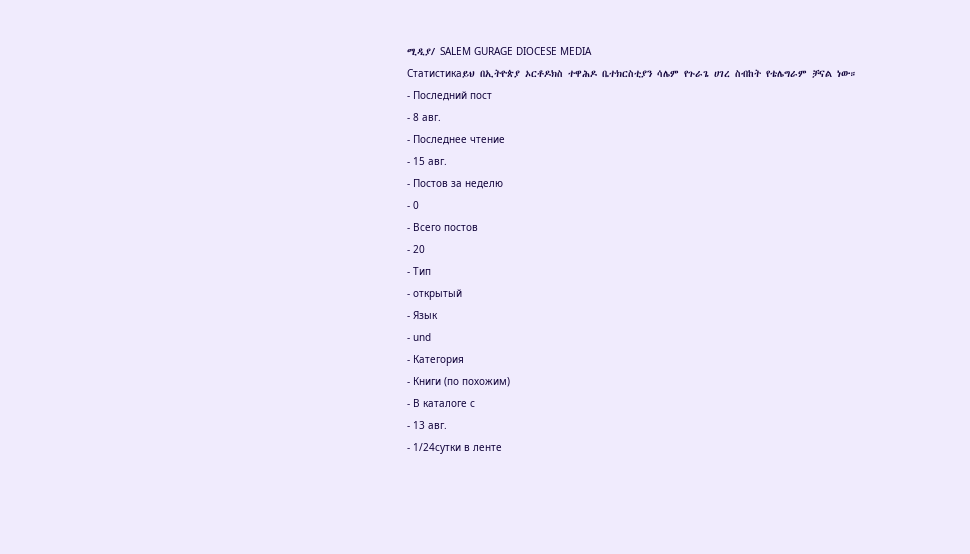ሚዲያ/ SALEM GURAGE DIOCESE MEDIA
Статистикаይህ በኢትዮጵያ ኦርቶዶክስ ተዋሕዶ ቤተክርስቲያን ሳሌም የጉራጌ ሀገረ ስብከት የቴሌግራም ቻናል ነው።
- Последний пост
- 8 авг.
- Последнее чтение
- 15 авг.
- Постов за неделю
- 0
- Всего постов
- 20
- Тип
- открытый
- Язык
- und
- Категория
- Книги (по похожим)
- В каталоге с
- 13 авг.
- 1/24сутки в ленте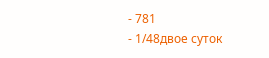- 781
- 1/48двое суток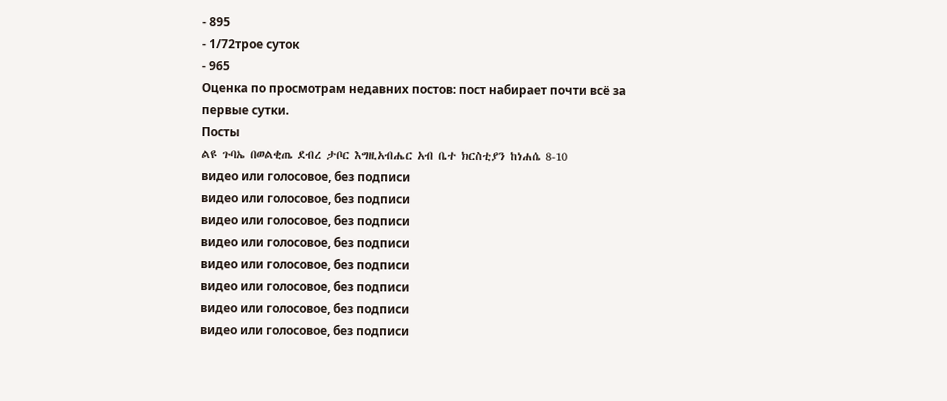- 895
- 1/72трое суток
- 965
Оценка по просмотрам недавних постов: пост набирает почти всё за первые сутки.
Посты
ልዩ ጉባኤ በወልቂጤ ደብረ ታቦር እግዚአብሔር አብ ቤተ ክርስቲያን ከነሐሴ 8-10
видео или голосовое, без подписи
видео или голосовое, без подписи
видео или голосовое, без подписи
видео или голосовое, без подписи
видео или голосовое, без подписи
видео или голосовое, без подписи
видео или голосовое, без подписи
видео или голосовое, без подписи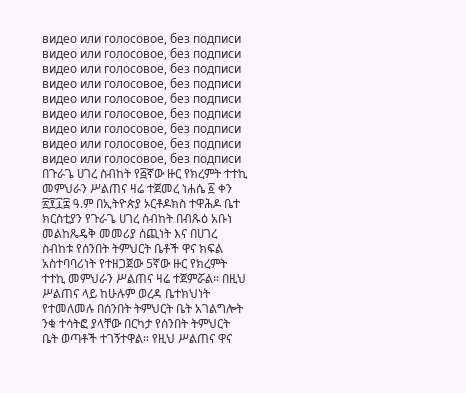видео или голосовое, без подписи
видео или голосовое, без подписи
видео или голосовое, без подписи
видео или голосовое, без подписи
видео или голосовое, без подписи
видео или голосовое, без подписи
видео или голосовое, без подписи
видео или голосовое, без подписи
видео или голосовое, без подписи
በጉራጌ ሀገረ ስብከት የ፭ኛው ዙር የክረምት ተተኪ መምህራን ሥልጠና ዛሬ ተጀመረ ነሐሴ ፩ ቀን ፳፻፲፰ ዓ.ም በኢትዮጵያ ኦርቶዶክስ ተዋሕዶ ቤተ ክርስቲያን የጉራጌ ሀገረ ስብከት በብጹዕ አቡነ መልከጼዴቅ መመሪያ ሰጪነት እና በሀገረ ስብከቱ የሰንበት ትምህርት ቤቶች ዋና ክፍል አስተባባሪነት የተዘጋጀው 5ኛው ዙር የክረምት ተተኪ መምህራን ሥልጠና ዛሬ ተጀምሯል። በዚህ ሥልጠና ላይ ከሁሉም ወረዳ ቤተክህነት የተመለመሉ በሰንበት ትምህርት ቤት አገልግሎት ንቁ ተሳትፎ ያላቸው በርካታ የሰንበት ትምህርት ቤት ወጣቶች ተገኝተዋል። የዚህ ሥልጠና ዋና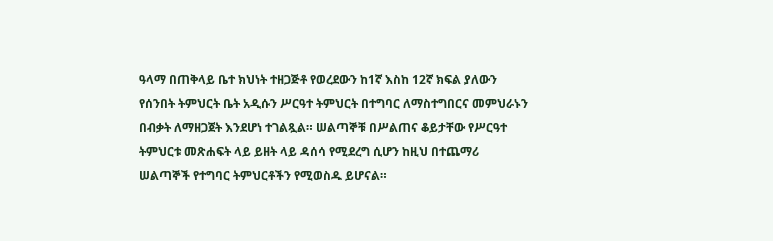ዓላማ በጠቅላይ ቤተ ክህነት ተዘጋጅቶ የወረደውን ከ1ኛ እስከ 12ኛ ክፍል ያለውን የሰንበት ትምህርት ቤት አዲሱን ሥርዓተ ትምህርት በተግባር ለማስተግበርና መምህራኑን በብቃት ለማዘጋጀት እንደሆነ ተገልጿል። ሠልጣኞቹ በሥልጠና ቆይታቸው የሥርዓተ ትምህርቱ መጽሐፍት ላይ ይዘት ላይ ዳሰሳ የሚደረግ ሲሆን ከዚህ በተጨማሪ ሠልጣኞች የተግባር ትምህርቶችን የሚወስዱ ይሆናል።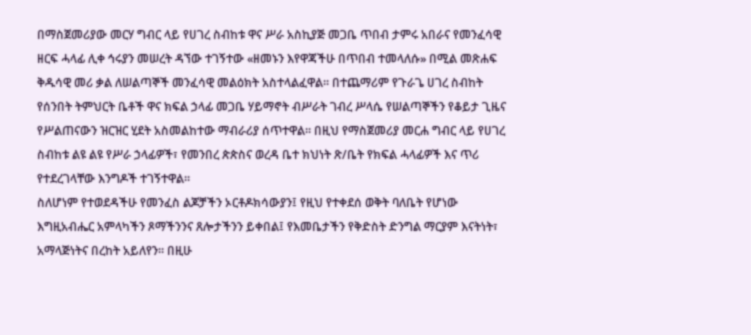በማስጀመሪያው መርሃ ግብር ላይ የሀገረ ስብከቱ ዋና ሥራ አስኪያጅ መጋቤ ጥበብ ታምሩ አበራና የመንፈሳዊ ዘርፍ ሓላፊ ሊቀ ኅሩያን መሠረት ዳኘው ተገኝተው «ዘመኑን እየዋጃችሁ በጥበብ ተመላለሱ» በሚል መጽሐፍ ቅዱሳዊ መሪ ቃል ለሠልጣኞች መንፈሳዊ መልዕክት አስተላልፈዋል። በተጨማሪም የጉራጌ ሀገረ ስብከት የሰንበት ትምህርት ቤቶች ዋና ክፍል ኃላፊ መጋቤ ሃይማኖት ብሥራት ገብረ ሥላሴ የሠልጣኞችን የቆይታ ጊዜና የሥልጠናውን ዝርዝር ሂደት አስመልከተው ማብራሪያ ሰጥተዋል። በዚህ የማስጀመሪያ መርሐ ግብር ላይ የሀገረ ስብከቱ ልዩ ልዩ የሥራ ኃላፊዎች፣ የመንበረ ጵጵስና ወረዳ ቤተ ክህነት ጽ/ቤት የክፍል ሓላፊዎች እና ጥሪ የተደረገላቸው እንግዶች ተገኝተዋል።
ስለሆነም የተወደዳችሁ የመንፈስ ልጆቻችን ኦርቶዶክሳውያን፤ የዚህ የተቀደሰ ወቅት ባለቤት የሆነው እግዚአብሔር አምላካችን ጾማችንንና ጸሎታችንን ይቀበል፤ የእመቤታችን የቅድስት ድንግል ማርያም እናትነት፣ አማላጅነትና በረከት አይለየን። በዚሁ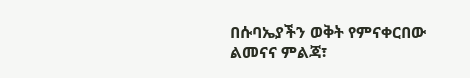በሱባኤያችን ወቅት የምናቀርበው ልመናና ምልጃ፣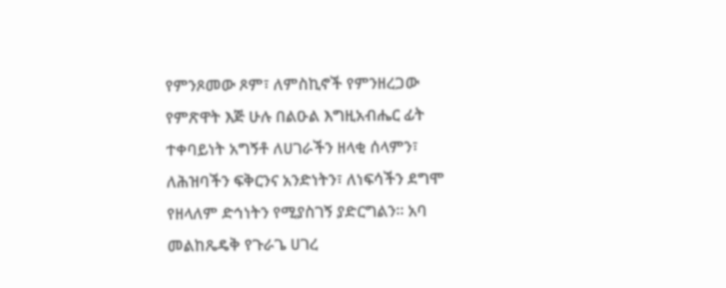የምንጾመው ጾም፣ ለምስኪኖች የምንዘረጋው የምጽዋት እጅ ሁሉ በልዑል እግዚአብሔር ፊት ተቀባይነት አግኝቶ ለሀገራችን ዘላቂ ሰላምን፣ ለሕዝባችን ፍቅርንና አንድነትን፣ ለነፍሳችን ደግሞ የዘላለም ድኅነትን የሚያስገኝ ያድርግልን። አባ መልከጼዴቅ የጉራጌ ሀገረ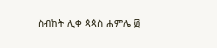ስብከት ሊቀ ጳጳስ ሐምሌ ፴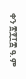ቀን ፳፻፲፰ ዓ.ም